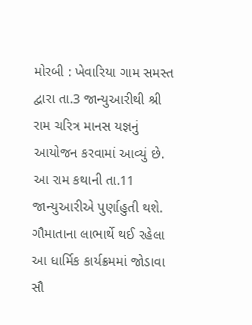મોરબી : ખેવારિયા ગામ સમસ્ત દ્વારા તા.3 જાન્યુઆરીથી શ્રી રામ ચરિત્ર માનસ યજ્ઞનું આયોજન કરવામાં આવ્યું છે. આ રામ કથાની તા.11 જાન્યુઆરીએ પુર્ણાહુતી થશે. ગૌમાતાના લાભાર્થે થઈ રહેલા આ ધાર્મિક કાર્યક્રમમાં જોડાવા સૌ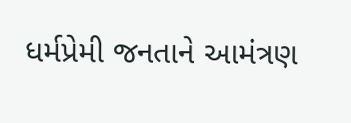ધર્મપ્રેમી જનતાને આમંત્રણ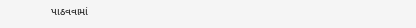પાઠવવામાં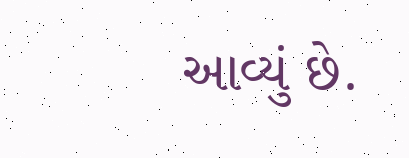આવ્યું છે.